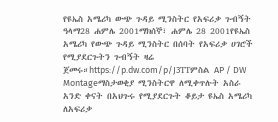የዩኤስ አሜሪካ ውጭ ጉዳይ ሚንስትር የአፍሪቃ ጉብኝት ዓላማ28 ሐምሌ 2001ማክሰኞ፣ ሐምሌ 28 2001የዩኤስ አሜሪካ የውጭ ጉዳይ ሚንስትር በሰባት የአፍሪቃ ሀገሮች የሚያደርጉትን ጉብኝት ዛሬ ጀመሩ።https://p.dw.com/p/J3TTምስል AP / DW Montageማስታወቂያ ሚንስትርዋ ለሚቀጥሉት አስራ አንድ ቀናት በአህጉሩ የሚያደርጉት ቆይታ ዩኤስ አሜሪካ ለአፍሪቃ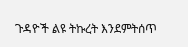ጉዳዮች ልዩ ትኩረት እንደምትሰጥ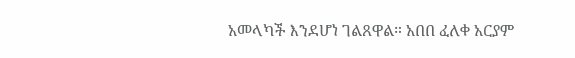አመላካች እንደሆነ ገልጸዋል። አበበ ፈለቀ አርያም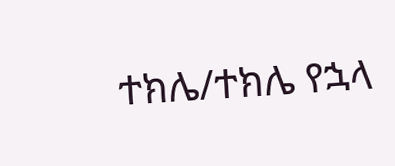ተክሌ/ተክሌ የኋላ